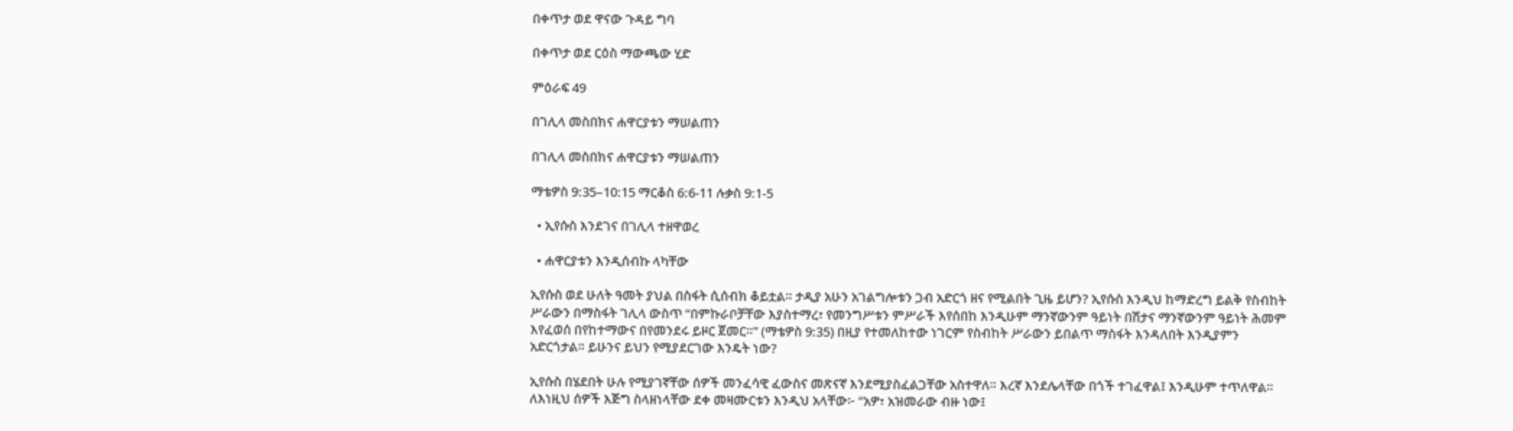በቀጥታ ወደ ዋናው ጉዳይ ግባ

በቀጥታ ወደ ርዕስ ማውጫው ሂድ

ምዕራፍ 49

በገሊላ መስበክና ሐዋርያቱን ማሠልጠን

በገሊላ መስበክና ሐዋርያቱን ማሠልጠን

ማቴዎስ 9:35–10:15 ማርቆስ 6:6-11 ሉቃስ 9:1-5

  • ኢየሱስ እንደገና በገሊላ ተዘዋወረ

  • ሐዋርያቱን እንዲሰብኩ ላካቸው

ኢየሱስ ወደ ሁለት ዓመት ያህል በስፋት ሲሰብክ ቆይቷል። ታዲያ አሁን አገልግሎቱን ጋብ አድርጎ ዘና የሚልበት ጊዜ ይሆን? ኢየሱስ እንዲህ ከማድረግ ይልቅ የስብከት ሥራውን በማስፋት ገሊላ ውስጥ “በምኩራቦቻቸው እያስተማረ፣ የመንግሥቱን ምሥራች እየሰበከ እንዲሁም ማንኛውንም ዓይነት በሽታና ማንኛውንም ዓይነት ሕመም እየፈወሰ በየከተማውና በየመንደሩ ይዞር ጀመር።” (ማቴዎስ 9:35) በዚያ የተመለከተው ነገርም የስብከት ሥራውን ይበልጥ ማስፋት እንዳለበት እንዲያምን አድርጎታል። ይሁንና ይህን የሚያደርገው እንዴት ነው?

ኢየሱስ በሄደበት ሁሉ የሚያገኛቸው ሰዎች መንፈሳዊ ፈውስና መጽናኛ እንደሚያስፈልጋቸው አስተዋለ። እረኛ እንደሌላቸው በጎች ተገፈዋል፤ እንዲሁም ተጥለዋል። ለእነዚህ ሰዎች እጅግ ስላዘነላቸው ደቀ መዛሙርቱን እንዲህ አላቸው፦ “አዎ፣ አዝመራው ብዙ ነው፤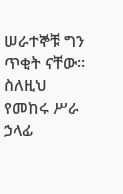ሠራተኞቹ ግን ጥቂት ናቸው። ስለዚህ የመከሩ ሥራ ኃላፊ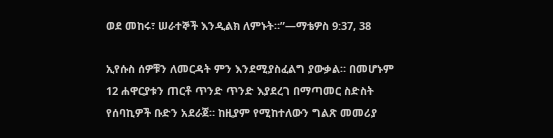ወደ መከሩ፣ ሠራተኞች እንዲልክ ለምኑት።”—ማቴዎስ 9:37, 38

ኢየሱስ ሰዎቹን ለመርዳት ምን እንደሚያስፈልግ ያውቃል። በመሆኑም 12 ሐዋርያቱን ጠርቶ ጥንድ ጥንድ እያደረገ በማጣመር ስድስት የሰባኪዎች ቡድን አደራጀ። ከዚያም የሚከተለውን ግልጽ መመሪያ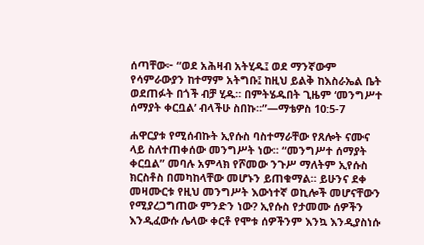ሰጣቸው፦ “ወደ አሕዛብ አትሂዱ፤ ወደ ማንኛውም የሳምራውያን ከተማም አትግቡ፤ ከዚህ ይልቅ ከእስራኤል ቤት ወደጠፉት በጎች ብቻ ሂዱ። በምትሄዱበት ጊዜም ‘መንግሥተ ሰማያት ቀርቧል’ ብላችሁ ስበኩ።”—ማቴዎስ 10:5-7

ሐዋርያቱ የሚሰብኩት ኢየሱስ ባስተማራቸው የጸሎት ናሙና ላይ ስለተጠቀሰው መንግሥት ነው። “መንግሥተ ሰማያት ቀርቧል” መባሉ አምላክ የሾመው ንጉሥ ማለትም ኢየሱስ ክርስቶስ በመካከላቸው መሆኑን ይጠቁማል። ይሁንና ደቀ መዛሙርቱ የዚህ መንግሥት እውነተኛ ወኪሎች መሆናቸውን የሚያረጋግጠው ምንድን ነው? ኢየሱስ የታመሙ ሰዎችን እንዲፈውሱ ሌላው ቀርቶ የሞቱ ሰዎችንም እንኳ እንዲያስነሱ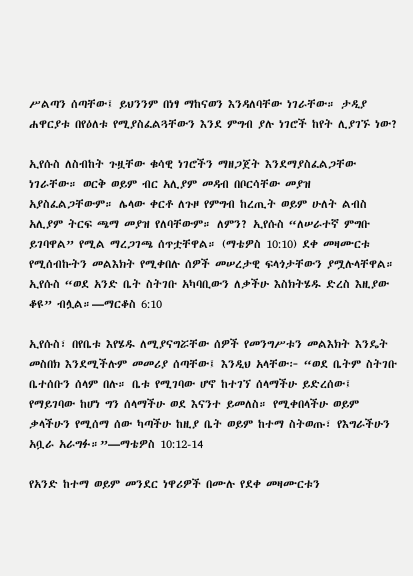ሥልጣን ሰጣቸው፤ ይህንንም በነፃ ማከናወን እንዳለባቸው ነገራቸው። ታዲያ ሐዋርያቱ በየዕለቱ የሚያስፈልጓቸውን እንደ ምግብ ያሉ ነገሮች ከየት ሊያገኙ ነው?

ኢየሱስ ለስብከት ጉዟቸው ቁሳዊ ነገሮችን ማዘጋጀት እንደማያስፈልጋቸው ነገራቸው። ወርቅ ወይም ብር አሊያም መዳብ በቦርሳቸው መያዝ አያስፈልጋቸውም። ሌላው ቀርቶ ለጉዞ የምግብ ከረጢት ወይም ሁለት ልብስ አሊያም ትርፍ ጫማ መያዝ የለባቸውም። ለምን? ኢየሱስ “ለሠራተኛ ምግቡ ይገባዋል” የሚል ማረጋገጫ ሰጥቷቸዋል። (ማቴዎስ 10:10) ደቀ መዛሙርቱ የሚሰብኩትን መልእክት የሚቀበሉ ሰዎች መሠረታዊ ፍላጎታቸውን ያሟሉላቸዋል። ኢየሱስ “ወደ አንድ ቤት ስትገቡ አካባቢውን ለቃችሁ እስክትሄዱ ድረስ እዚያው ቆዩ” ብሏል።—ማርቆስ 6:10

ኢየሱስ፣ በየቤቱ እየሄዱ ለሚያናግሯቸው ሰዎች የመንግሥቱን መልእክት እንዴት መስበክ እንደሚችሉም መመሪያ ሰጣቸው፤ እንዲህ አላቸው፦ “ወደ ቤትም ስትገቡ ቤተሰቡን ሰላም በሉ። ቤቱ የሚገባው ሆኖ ከተገኘ ሰላማችሁ ይድረሰው፤ የማይገባው ከሆነ ግን ሰላማችሁ ወደ እናንተ ይመለስ። የሚቀበላችሁ ወይም ቃላችሁን የሚሰማ ሰው ካጣችሁ ከዚያ ቤት ወይም ከተማ ስትወጡ፣ የእግራችሁን አቧራ አራግፉ።”—ማቴዎስ 10:12-14

የአንድ ከተማ ወይም መንደር ነዋሪዎች በሙሉ የደቀ መዛሙርቱን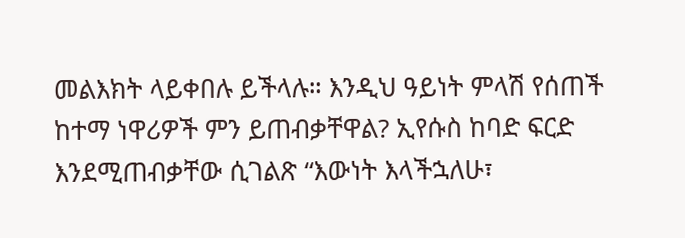መልእክት ላይቀበሉ ይችላሉ። እንዲህ ዓይነት ምላሽ የሰጠች ከተማ ነዋሪዎች ምን ይጠብቃቸዋል? ኢየሱስ ከባድ ፍርድ እንደሚጠብቃቸው ሲገልጽ “እውነት እላችኋለሁ፣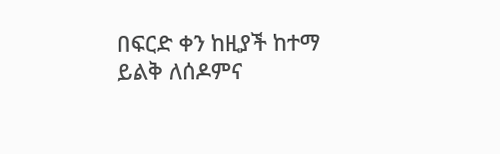በፍርድ ቀን ከዚያች ከተማ ይልቅ ለሰዶምና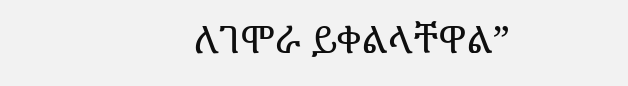ለገሞራ ይቀልላቸዋል”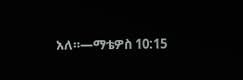አለ።—ማቴዎስ 10:15